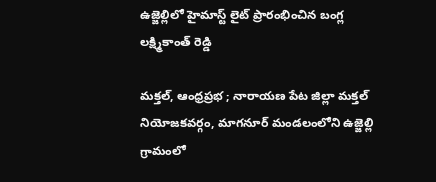ఉజ్జెల్లిలో హైమాస్ట్ లైట్ ప్రారంభించిన బంగ్ల లక్ష్మికాంత్ రెడ్డి

మక్తల్, ఆంధ్రప్రభ ; నారాయణ పేట జిల్లా మక్తల్ నియోజకవర్గం, మాగనూర్ మండలంలోని ఉజ్జెల్లి గ్రామంలో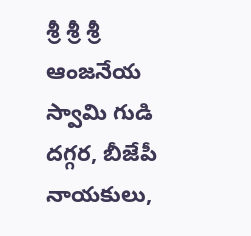శ్రీ శ్రీ శ్రీ ఆంజనేయ స్వామి గుడి దగ్గర, బీజేపీ నాయకులు,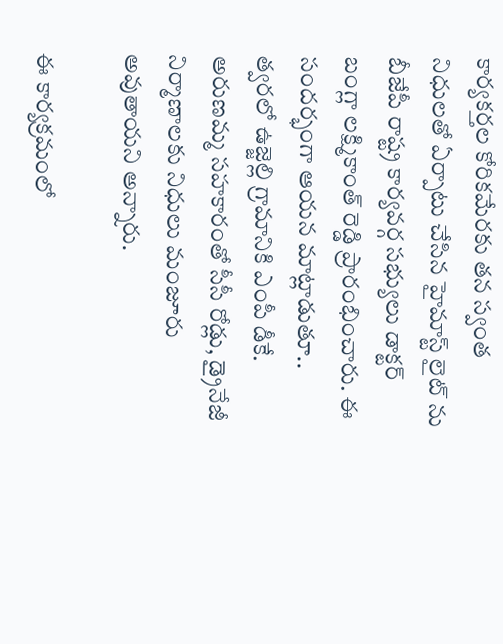కార్యకర్తల కోరికమేరకు తన స్వంత నిధులతో ఏర్పాటు చేసిన హైమాస్ట్ లైట్ ను బీజేపీ రాష్ట్ర కార్యవర్గ సభ్యులు డాక్టర్ బంగ్లా లక్ష్మికాంత్ రెడ్డి ప్రారంభించారు. ఈ సందర్భంగా ఆయన మాట్లాడుతూ.. త్వరలో ఉజ్జెల్లి గ్రామానికి ఎంపీ డీకే. అరుణమ్మ సహకారంతో సీసీ రోడ్లు, డ్రైనేజీ నిర్మాణాలకు నిధులు మంజూరు అవుతాయని అన్నారు.

ఈ కార్యక్రమంలో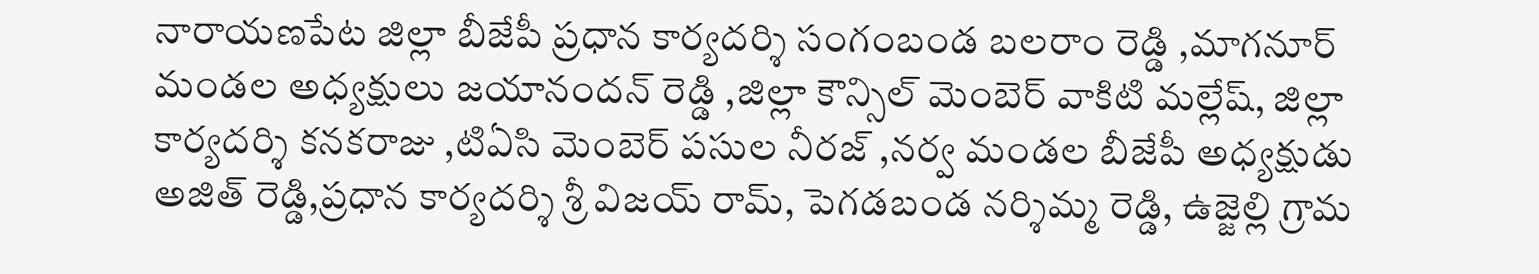నారాయణపేట జిల్లా బీజేపీ ప్రధాన కార్యదర్శి సంగంబండ బలరాం రెడ్డి ,మాగనూర్ మండల అధ్యక్షులు జయానందన్ రెడ్డి ,జిల్లా కౌన్సిల్ మెంబెర్ వాకిటి మల్లేష్, జిల్లా కార్యదర్శి కనకరాజు ,టిఏసి మెంబెర్ పసుల నీరజ్ ,నర్వ మండల బీజేపీ అధ్యక్షుడు అజిత్ రెడ్డి,ప్రధాన కార్యదర్శి శ్రీ విజయ్ రామ్, పెగడబండ నర్శిమ్మ రెడ్డి, ఉజ్జెల్లి గ్రామ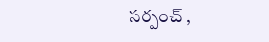సర్పంచ్ ,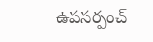ఉపసర్పంచ్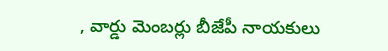, వార్డు మెంబర్లు బీజేపీ నాయకులు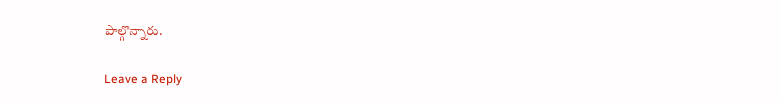పాల్గొన్నారు.

Leave a Reply